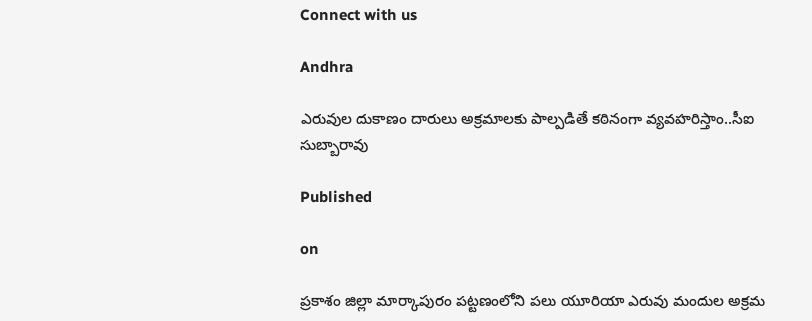Connect with us

Andhra

ఎరువుల దుకాణం దారులు అక్రమాలకు పాల్పడితే కఠినంగా వ్యవహరిస్తాం..సీఐ సుబ్బారావు

Published

on

ప్రకాశం జిల్లా మార్కాపురం పట్టణంలోని పలు యూరియా ఎరువు మందుల అక్రమ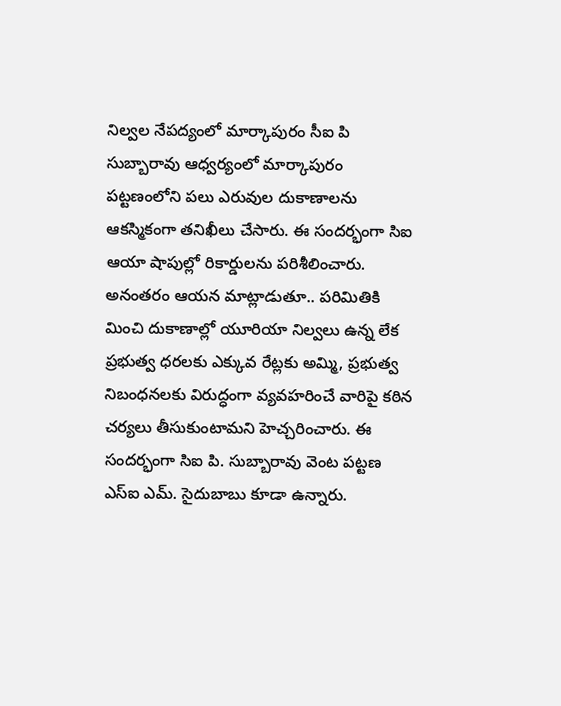నిల్వల నేపద్యంలో మార్కాపురం సీఐ పి సుబ్బారావు ఆధ్వర్యంలో మార్కాపురం పట్టణంలోని పలు ఎరువుల దుకాణాలను ఆకస్మికంగా తనిఖీలు చేసారు. ఈ సందర్భంగా సిఐ ఆయా షాపుల్లో రికార్డులను పరిశీలించారు. అనంతరం ఆయన మాట్లాడుతూ.. పరిమితికి మించి దుకాణాల్లో యూరియా నిల్వలు ఉన్న లేక ప్రభుత్వ ధరలకు ఎక్కువ రేట్లకు అమ్మి, ప్రభుత్వ నిబంధనలకు విరుద్ధంగా వ్యవహరించే వారిపై కఠిన చర్యలు తీసుకుంటామని హెచ్చరించారు. ఈ సందర్భంగా సిఐ పి. సుబ్బారావు వెంట పట్టణ ఎస్ఐ ఎమ్. సైదుబాబు కూడా ఉన్నారు.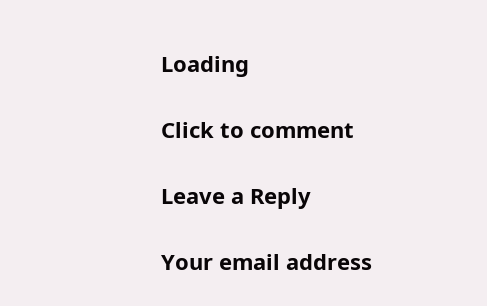Loading

Click to comment

Leave a Reply

Your email address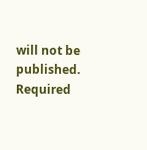will not be published. Required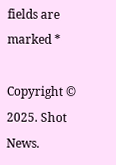fields are marked *

Copyright © 2025. Shot News.